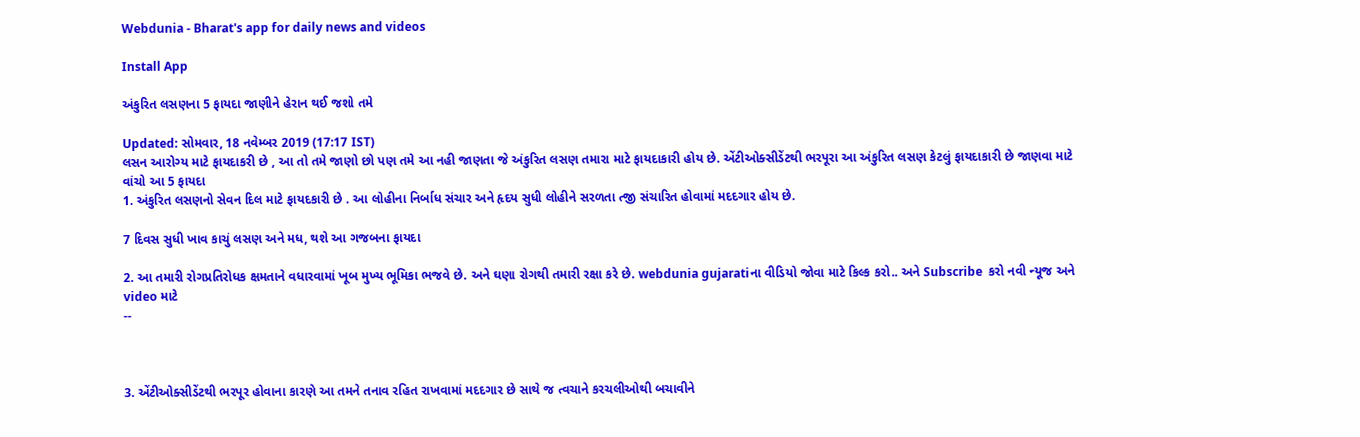Webdunia - Bharat's app for daily news and videos

Install App

અંકુરિત લસણના 5 ફાયદા જાણીને હેરાન થઈ જશો તમે

Updated: સોમવાર, 18 નવેમ્બર 2019 (17:17 IST)
લસન આરોગ્ય માટે ફાયદાકરી છે , આ તો તમે જાણો છો પણ તમે આ નહી જાણતા જે અંકુરિત લસણ તમારા માટે ફાયદાકારી હોય છે. એંટીઓક્સીડેંટથી ભરપૂરા આ અંકુરિત લસણ કેટલું ફાયદાકારી છે જાણવા માટે વાંચો આ 5 ફાયદા
1. અંકુરિત લસણનો સેવન દિલ માટે ફાયદકારી છે . આ લોહીના નિર્બાધ સંચાર અને હૃદય સુધી લોહીને સરળતા ત્જી સંચારિત હોવામાં મદદગાર હોય છે.

7 દિવસ સુધી ખાવ કાચું લસણ અને મધ, થશે આ ગજબના ફાયદા

2. આ તમારી રોગપ્રતિરોધક ક્ષમતાને વધારવામાં ખૂબ મુખ્ય ભૂમિકા ભજવે છે. અને ઘણા રોગથી તમારી રક્ષા કરે છે. webdunia gujaratiના વીડિયો જોવા માટે કિલ્ક કરો.. અને Subscribe  કરો નવી ન્યૂજ અને video માટે
--



3. એંટીઓક્સીડેંટથી ભરપૂર હોવાના કારણે આ તમને તનાવ રહિત રાખવામાં મદદગાર છે સાથે જ ત્વચાને કરચલીઓથી બચાવીને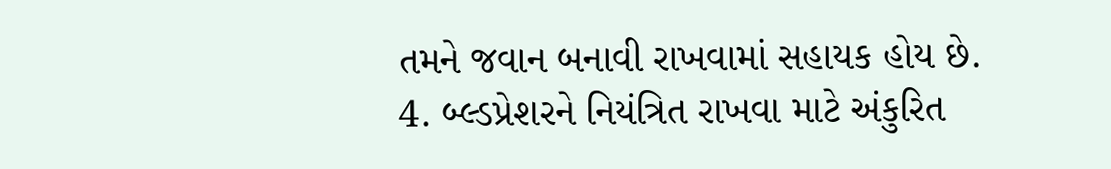તમને જવાન બનાવી રાખવામાં સહાયક હોય છે.
4. બ્લ્ડપ્રેશરને નિયંત્રિત રાખવા માટે અંકુરિત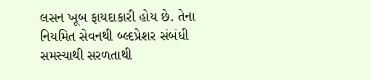લસન ખૂબ ફાયદાકારી હોય છે. તેના નિયમિત સેવનથી બ્લ્દપ્રેશર સંબંધી સમસ્યાથી સરળતાથી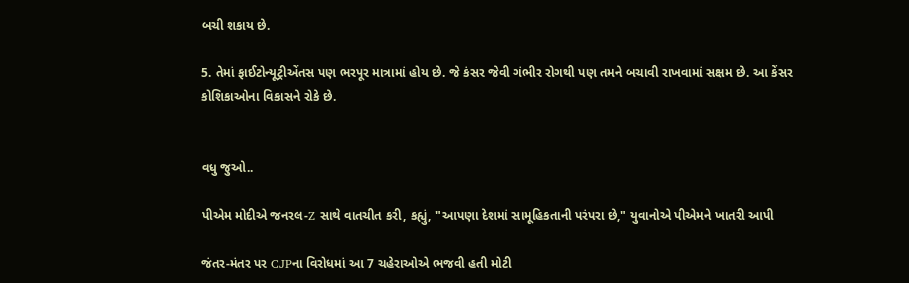બચી શકાય છે.

5. તેમાં ફાઈટોન્યૂટ્રીએંતસ પણ ભરપૂર માત્રામાં હોય છે. જે કંસર જેવી ગંભીર રોગથી પણ તમને બચાવી રાખવામાં સક્ષમ છે. આ કેંસર કોશિકાઓના વિકાસને રોકે છે.


વધુ જુઓ..

પીએમ મોદીએ જનરલ-Z સાથે વાતચીત કરી, કહ્યું, "આપણા દેશમાં સામૂહિકતાની પરંપરા છે," યુવાનોએ પીએમને ખાતરી આપી

જંતર-મંતર પર CJPના વિરોધમાં આ 7 ચહેરાઓએ ભજવી હતી મોટી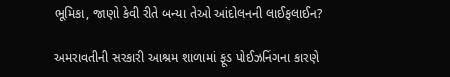ભૂમિકા, જાણો કેવી રીતે બન્યા તેઓ આંદોલનની લાઈફલાઈન?

અમરાવતીની સરકારી આશ્રમ શાળામાં ફૂડ પોઈઝનિંગના કારણે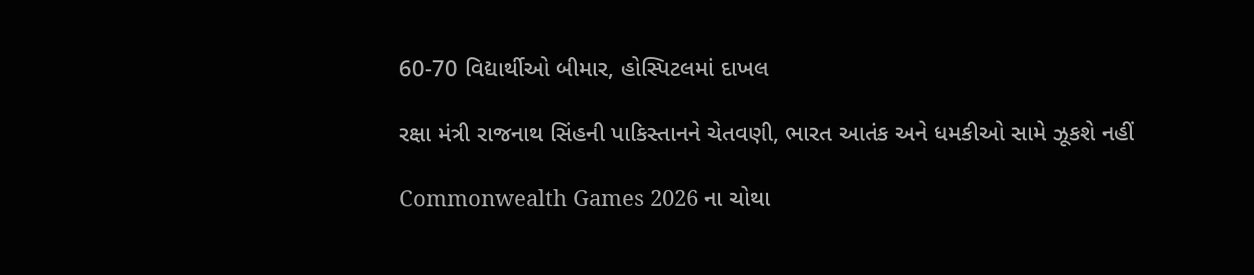60-70 વિદ્યાર્થીઓ બીમાર, હોસ્પિટલમાં દાખલ

રક્ષા મંત્રી રાજનાથ સિંહની પાકિસ્તાનને ચેતવણી, ભારત આતંક અને ધમકીઓ સામે ઝૂકશે નહીં

Commonwealth Games 2026 ના ચોથા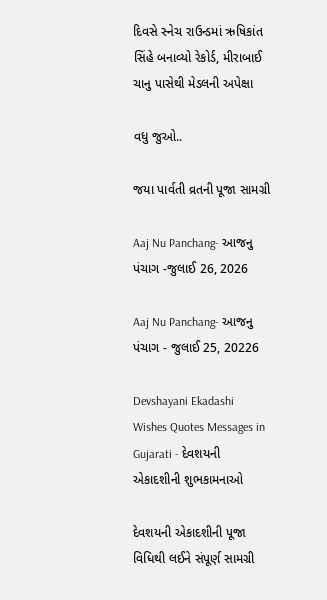દિવસે સ્નેચ રાઉન્ડમાં ઋષિકાંત સિંહે બનાવ્યો રેકોર્ડ, મીરાબાઈ ચાનુ પાસેથી મેડલની અપેક્ષા

વધુ જુઓ..

જયા પાર્વતી વ્રતની પૂજા સામગ્રી

Aaj Nu Panchang- આજનુ પંચાગ -જુલાઈ 26, 2026

Aaj Nu Panchang- આજનુ પંચાગ - જુલાઈ 25, 20226

Devshayani Ekadashi Wishes Quotes Messages in Gujarati - દેવશયની એકાદશીની શુભકામનાઓ

દેવશયની એકાદશીની પૂજા વિધિથી લઈને સંપૂર્ણ સામગ્રી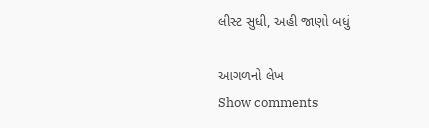લીસ્ટ સુધી, અહી જાણો બધું

આગળનો લેખ
Show comments